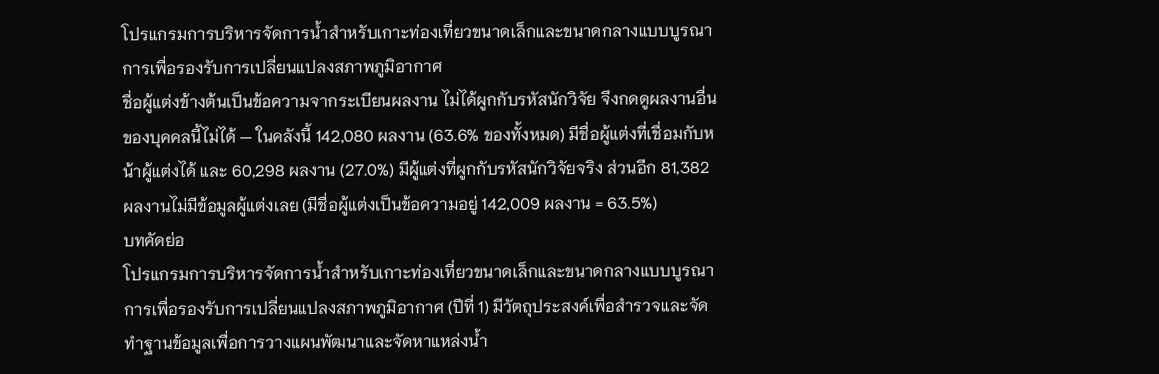โปรแกรมการบริหารจัดการน้ำสำหรับเกาะท่องเที่ยวขนาดเล็กและขนาดกลางแบบบูรณาการเพื่อรองรับการเปลี่ยนแปลงสภาพภูมิอากาศ
ชื่อผู้แต่งข้างต้นเป็นข้อความจากระเบียนผลงาน ไม่ได้ผูกกับรหัสนักวิจัย จึงกดดูผลงานอื่นของบุคคลนี้ไม่ได้ — ในคลังนี้ 142,080 ผลงาน (63.6% ของทั้งหมด) มีชื่อผู้แต่งที่เชื่อมกับหน้าผู้แต่งได้ และ 60,298 ผลงาน (27.0%) มีผู้แต่งที่ผูกกับรหัสนักวิจัยจริง ส่วนอีก 81,382 ผลงานไม่มีข้อมูลผู้แต่งเลย (มีชื่อผู้แต่งเป็นข้อความอยู่ 142,009 ผลงาน = 63.5%)
บทคัดย่อ
โปรแกรมการบริหารจัดการน้ำสำหรับเกาะท่องเที่ยวขนาดเล็กและขนาดกลางแบบบูรณาการเพื่อรองรับการเปลี่ยนแปลงสภาพภูมิอากาศ (ปีที่ 1) มีวัตถุประสงค์เพื่อสำรวจและจัดทำฐานข้อมูลเพื่อการวางแผนพัฒนาและจัดหาแหล่งน้ำ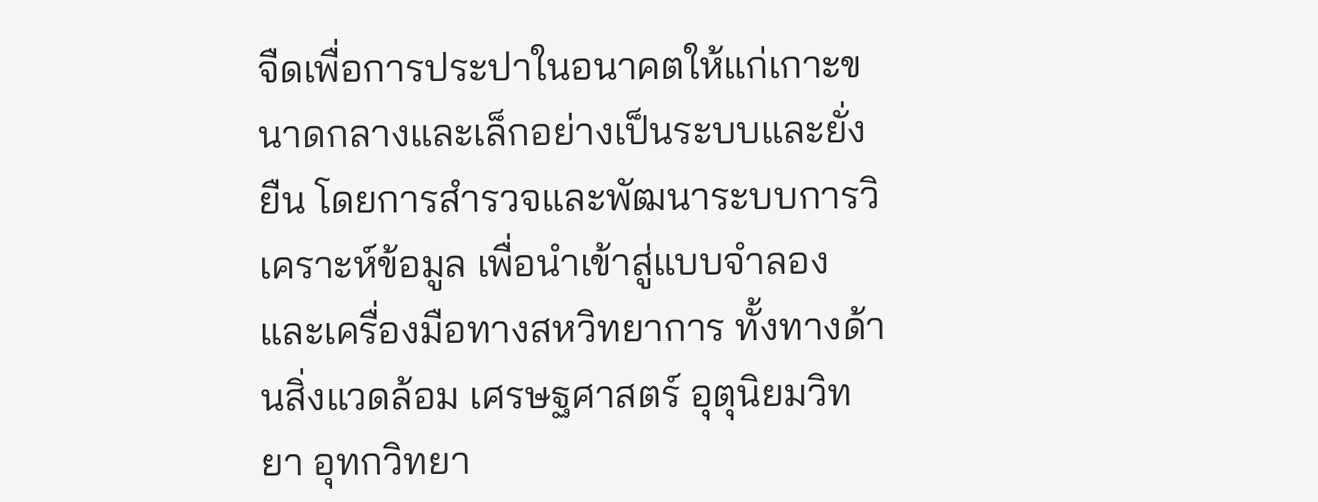จืดเพื่อการประปาในอนาคตให้แก่เกาะขนาดกลางและเล็กอย่างเป็นระบบและยั่งยืน โดยการสำรวจและพัฒนาระบบการวิเคราะห์ข้อมูล เพื่อนำเข้าสู่แบบจำลอง และเครื่องมือทางสหวิทยาการ ทั้งทางด้านสิ่งแวดล้อม เศรษฐศาสตร์ อุตุนิยมวิทยา อุทกวิทยา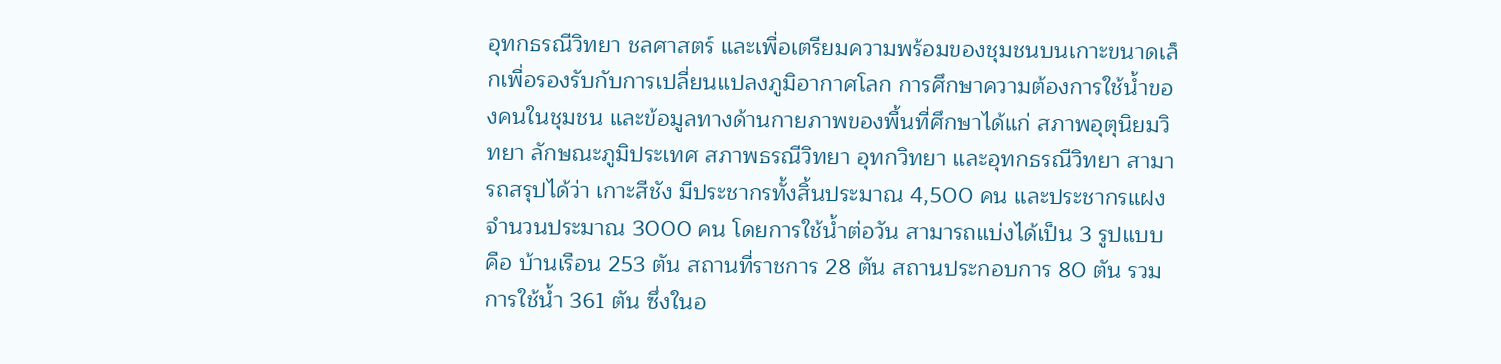อุทกธรณีวิทยา ชลศาสตร์ และเพื่อเตรียมความพร้อมของชุมชนบนเกาะขนาดเล็กเพื่อรองรับกับการเปลี่ยนแปลงภูมิอากาศโลก การศึกษาความต้องการใช้น้ำของคนในชุมชน และข้อมูลทางด้านกายภาพของพื้นที่ศึกษาได้แก่ สภาพอุตุนิยมวิทยา ลักษณะภูมิประเทศ สภาพธรณีวิทยา อุทกวิทยา และอุทกธรณีวิทยา สามารถสรุปได้ว่า เกาะสีชัง มีประชากรทั้งสิ้นประมาณ 4,500 คน และประชากรแฝงจำนวนประมาณ 3000 คน โดยการใช้น้ำต่อวัน สามารถแบ่งได้เป็น 3 รูปแบบ คือ บ้านเรือน 253 ตัน สถานที่ราชการ 28 ตัน สถานประกอบการ 80 ตัน รวมการใช้น้ำ 361 ตัน ซึ่งในอ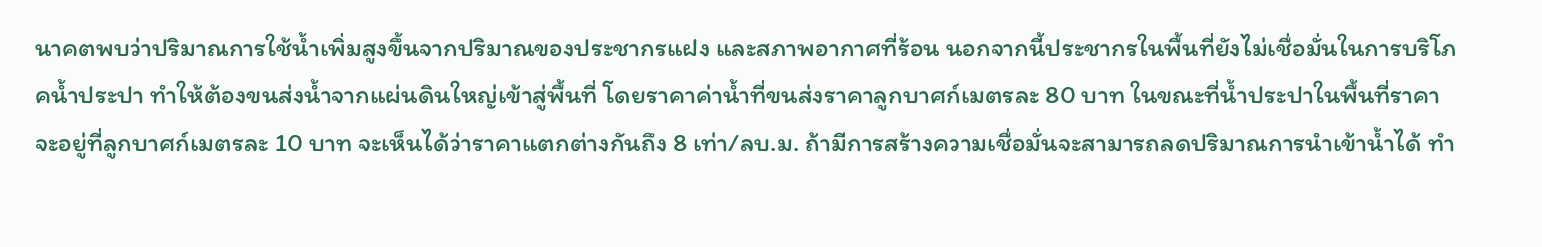นาคตพบว่าปริมาณการใช้น้ำเพิ่มสูงขึ้นจากปริมาณของประชากรแฝง และสภาพอากาศที่ร้อน นอกจากนี้ประชากรในพื้นที่ยังไม่เชื่อมั่นในการบริโภคน้ำประปา ทำให้ต้องขนส่งน้ำจากแผ่นดินใหญ่เข้าสู่พื้นที่ โดยราคาค่าน้ำที่ขนส่งราคาลูกบาศก์เมตรละ 80 บาท ในขณะที่น้ำประปาในพื้นที่ราคาจะอยู่ที่ลูกบาศก์เมตรละ 10 บาท จะเห็นได้ว่าราคาแตกต่างกันถึง 8 เท่า/ลบ.ม. ถ้ามีการสร้างความเชื่อมั่นจะสามารถลดปริมาณการนำเข้าน้ำได้ ทำ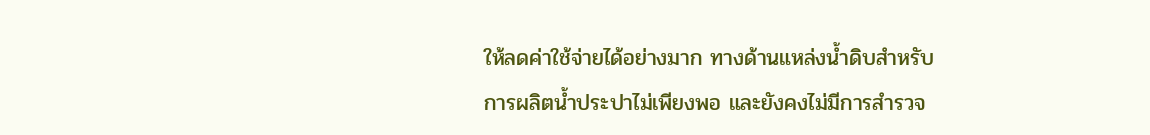ให้ลดค่าใช้จ่ายได้อย่างมาก ทางด้านแหล่งน้ำดิบสำหรับการผลิตน้ำประปาไม่เพียงพอ และยังคงไม่มีการสำรวจ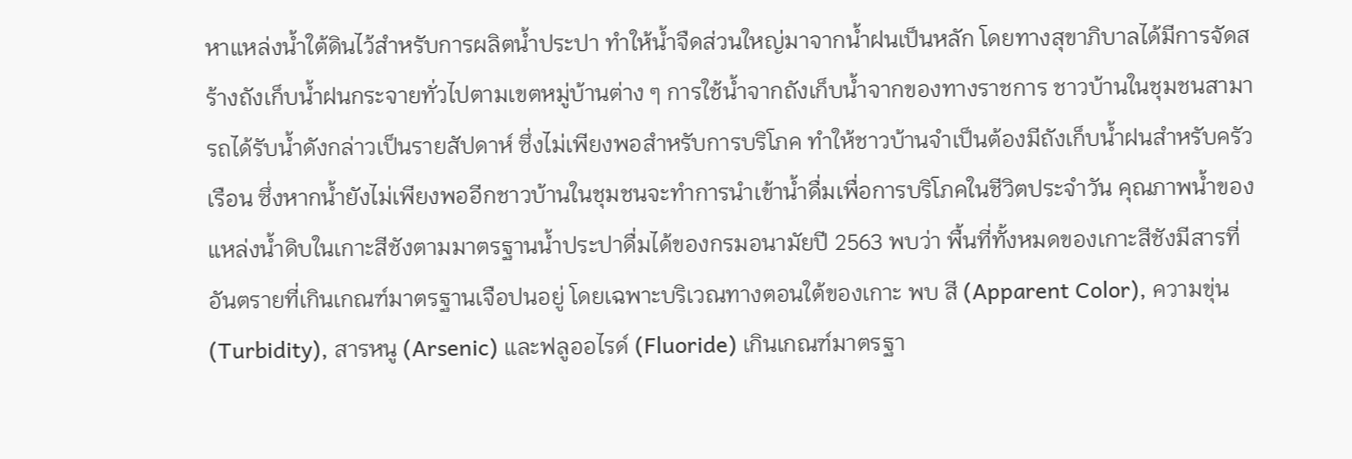หาแหล่งน้ำใต้ดินไว้สำหรับการผลิตน้ำประปา ทำให้น้ำจืดส่วนใหญ่มาจากน้ำฝนเป็นหลัก โดยทางสุขาภิบาลได้มีการจัดสร้างถังเก็บน้ำฝนกระจายทั่วไปตามเขตหมู่บ้านต่าง ๆ การใช้น้ำจากถังเก็บน้ำจากของทางราชการ ชาวบ้านในชุมชนสามารถได้รับน้ำดังกล่าวเป็นรายสัปดาห์ ซึ่งไม่เพียงพอสำหรับการบริโภค ทำให้ชาวบ้านจำเป็นต้องมีถังเก็บน้ำฝนสำหรับครัวเรือน ซึ่งหากน้ำยังไม่เพียงพออีกชาวบ้านในชุมชนจะทำการนำเข้าน้ำดื่มเพื่อการบริโภคในชีวิตประจำวัน คุณภาพน้ำของแหล่งน้ำดิบในเกาะสีชังตามมาตรฐานน้ำประปาดื่มได้ของกรมอนามัยปี 2563 พบว่า พื้นที่ทั้งหมดของเกาะสีชังมีสารที่อันตรายที่เกินเกณฑ์มาตรฐานเจือปนอยู่ โดยเฉพาะบริเวณทางตอนใต้ของเกาะ พบ สี (Apparent Color), ความขุ่น (Turbidity), สารหนู (Arsenic) และฟลูออไรด์ (Fluoride) เกินเกณฑ์มาตรฐา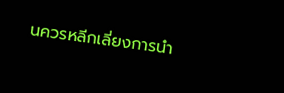นควรหลีกเลี่ยงการนำ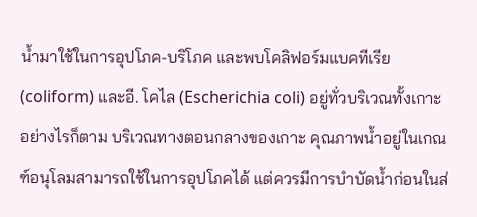น้ำมาใช้ในการอุปโภค-บริโภค และพบโคลิฟอร์มแบคทีเรีย (coliform) และอี. โคไล (Escherichia coli) อยู่ทั่วบริเวณทั้งเกาะ อย่างไรก็ตาม บริเวณทางตอนกลางของเกาะ คุณภาพน้ำอยู่ในเกณฑ์อนุโลมสามารถใช้ในการอุปโภคได้ แต่ควรมีการบำบัดน้ำก่อนในส่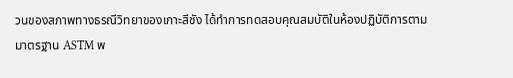วนของสภาพทางธรณีวิทยาของเกาะสีชัง ได้ทำการทดสอบคุณสมบัติในห้องปฏิบัติการตามมาตรฐาน ASTM พ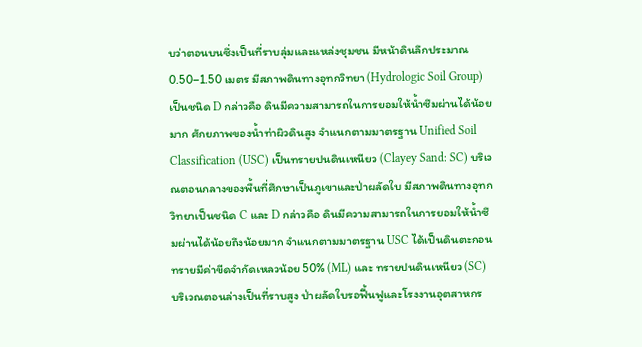บว่าตอนบนซึ่งเป็นที่ราบลุ่มและแหล่งชุมชน มีหน้าดินลึกประมาณ 0.50–1.50 เมตร มีสภาพดินทางอุทกวิทยา (Hydrologic Soil Group) เป็นชนิด D กล่าวคือ ดินมีความสามารถในการยอมให้น้ำซึมผ่านได้น้อยมาก ศักยภาพของน้ำท่าผิวดินสูง จำแนกตามมาตรฐาน Unified Soil Classification (USC) เป็นทรายปนดินเหนียว (Clayey Sand: SC) บริเวณตอนกลางของพื้นที่ศึกษาเป็นภูเขาและป่าผลัดใบ มีสภาพดินทางอุทกวิทยาเป็นชนิด C และ D กล่าวคือ ดินมีความสามารถในการยอมให้น้ำซึมผ่านได้น้อยถึงน้อยมาก จำแนกตามมาตรฐาน USC ได้เป็นดินตะกอนทรายมีค่าขีดจำกัดเหลวน้อย 50% (ML) และ ทรายปนดินเหนียว (SC) บริเวณตอนล่างเป็นที่ราบสูง ป่าผลัดใบรอฟื้นฟูและโรงงานอุตสาหกร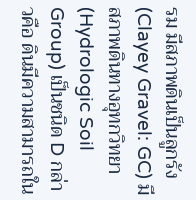รม มีสภาพดินเป็นลูกรัง (Clayey Gravel: GC) มีสภาพดินทางอุทกวิทยา (Hydrologic Soil Group) เป็นชนิด D กล่าวคือ ดินมีความสามารถใน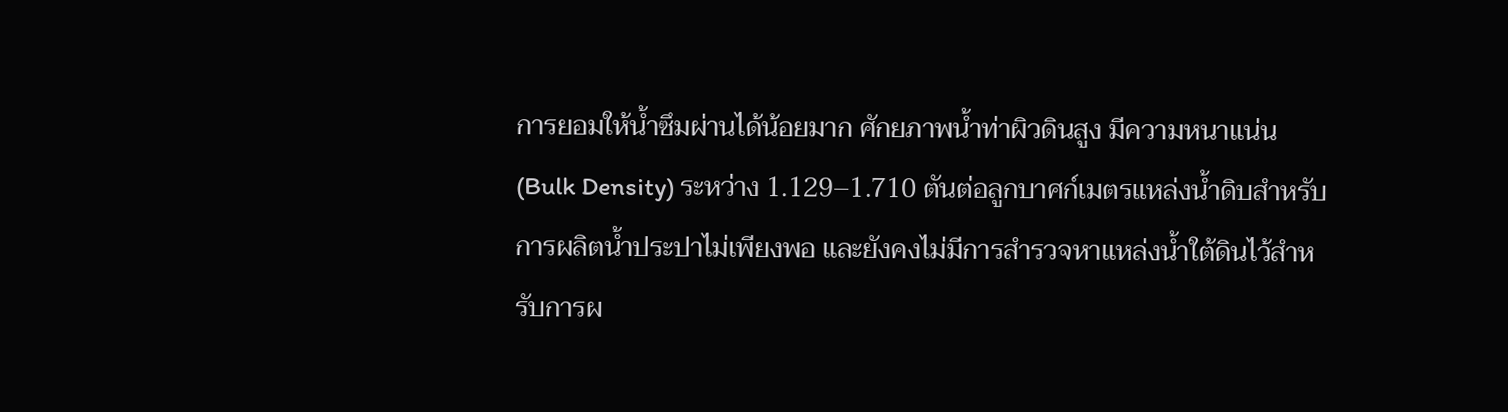การยอมให้น้ำซึมผ่านได้น้อยมาก ศักยภาพน้ำท่าผิวดินสูง มีความหนาแน่น (Bulk Density) ระหว่าง 1.129–1.710 ตันต่อลูกบาศก์เมตรแหล่งน้ำดิบสำหรับการผลิตน้ำประปาไม่เพียงพอ และยังคงไม่มีการสำรวจหาแหล่งน้ำใต้ดินไว้สำหรับการผ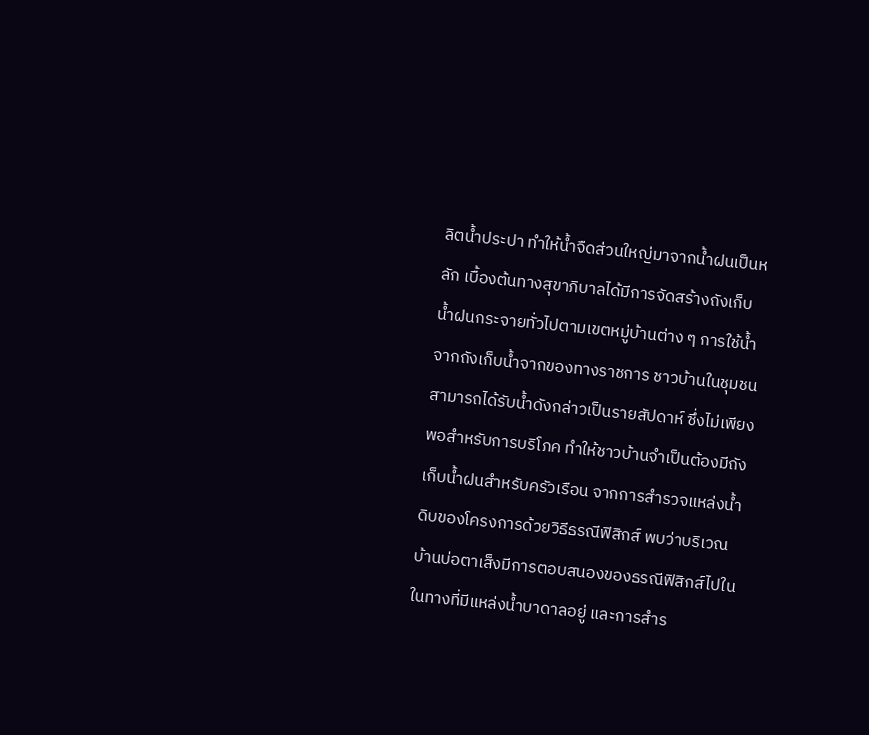ลิตน้ำประปา ทำให้น้ำจืดส่วนใหญ่มาจากน้ำฝนเป็นหลัก เบื้องต้นทางสุขาภิบาลได้มีการจัดสร้างถังเก็บน้ำฝนกระจายทั่วไปตามเขตหมู่บ้านต่าง ๆ การใช้น้ำจากถังเก็บน้ำจากของทางราชการ ชาวบ้านในชุมชนสามารถได้รับน้ำดังกล่าวเป็นรายสัปดาห์ ซึ่งไม่เพียงพอสำหรับการบริโภค ทำให้ชาวบ้านจำเป็นต้องมีถังเก็บน้ำฝนสำหรับครัวเรือน จากการสำรวจแหล่งน้ำดิบของโครงการด้วยวิธีธรณีฟิสิกส์ พบว่าบริเวณบ้านบ่อตาเส็งมีการตอบสนองของธรณีฟิสิกส์ไปในในทางที่มีแหล่งน้ำบาดาลอยู่ และการสำร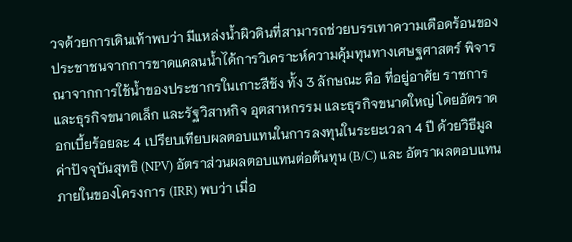วจด้วยการเดินเท้าพบว่า มีแหล่งน้ำผิวดินที่สามารถช่วยบรรเทาความเดือดร้อนของประชาชนจากการขาดแคลนน้ำได้การวิเคราะห์ความคุ้มทุนทางเศษฐศาสตร์ พิจารณาจากการใช้น้ำของประชากรในเกาะสีชัง ทั้ง 3 ลักษณะ คือ ที่อยู่อาศัย ราชการและธุรกิจขนาดเล็ก และรัฐวิสาหกิจ อุตสาหกรรม และธุรกิจขนาดใหญ่ โดยอัตราดอกเบี้ยร้อยละ 4 เปรียบเทียบผลตอบแทนในการลงทุนในระยะเวลา 4 ปี ด้วยวิธีมูลค่าปัจจุบันสุทธิ (NPV) อัตราส่วนผลตอบแทนต่อต้นทุน (B/C) และ อัตราผลตอบแทนภายในของโครงการ (IRR) พบว่า เมื่อ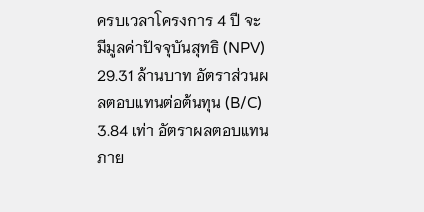ครบเวลาโครงการ 4 ปี จะมีมูลค่าปัจจุบันสุทธิ (NPV) 29.31 ล้านบาท อัตราส่วนผลตอบแทนต่อต้นทุน (B/C) 3.84 เท่า อัตราผลตอบแทนภาย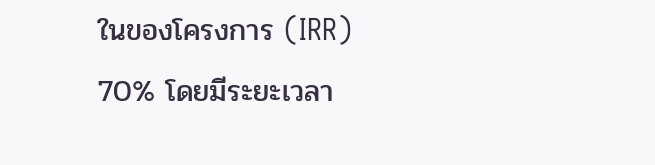ในของโครงการ (IRR) 70% โดยมีระยะเวลา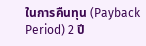ในการคืนทุน (Payback Period) 2 ปี